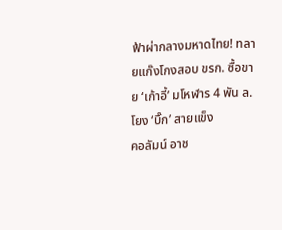ฟ้าผ่ากลางมหาดไทย! ทลายแก๊งโกงสอบ ขรก. ซื้อขาย ‘เก้าอี้’ มโหฬาร 4 พัน ล.โยง ‘บิ๊ก’ สายแข็ง
คอลัมน์ อาช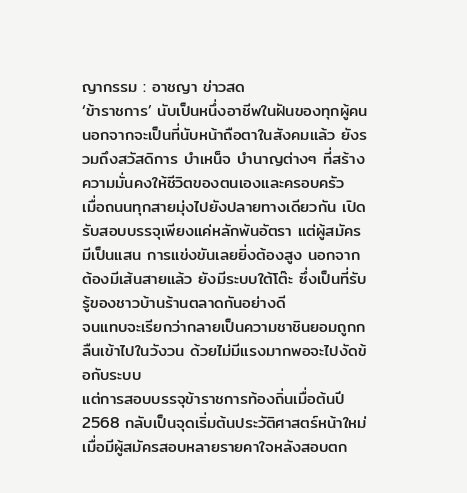ญากรรม : อาชญา ข่าวสด
‘ข้าราชการ’ นับเป็นหนึ่งอาชีพในฝันของทุกผู้คน นอกจากจะเป็นที่นับหน้าถือตาในสังคมแล้ว ยังรวมถึงสวัสดิการ บำเหน็จ บำนาญต่างๆ ที่สร้างความมั่นคงให้ชีวิตของตนเองและครอบครัว
เมื่อถนนทุกสายมุ่งไปยังปลายทางเดียวกัน เปิดรับสอบบรรจุเพียงแค่หลักพันอัตรา แต่ผู้สมัครมีเป็นแสน การแข่งขันเลยยิ่งต้องสูง นอกจากต้องมีเส้นสายแล้ว ยังมีระบบใต้โต๊ะ ซึ่งเป็นที่รับรู้ของชาวบ้านร้านตลาดกันอย่างดี
จนแทบจะเรียกว่ากลายเป็นความชาชินยอมถูกกลืนเข้าไปในวังวน ด้วยไม่มีแรงมากพอจะไปงัดข้อกับระบบ
แต่การสอบบรรจุข้าราชการท้องถิ่นเมื่อต้นปี 2568 กลับเป็นจุดเริ่มต้นประวัติศาสตร์หน้าใหม่
เมื่อมีผู้สมัครสอบหลายรายคาใจหลังสอบตก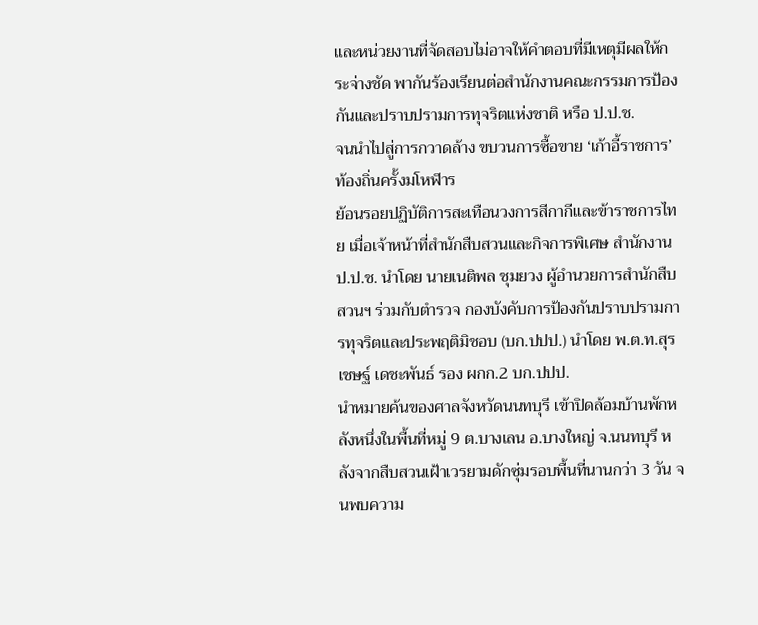และหน่วยงานที่จัดสอบไม่อาจให้คำตอบที่มีเหตุมีผลให้กระจ่างชัด พากันร้องเรียนต่อสำนักงานคณะกรรมการป้องกันและปราบปรามการทุจริตแห่งชาติ หรือ ป.ป.ช.
จนนำไปสู่การกวาดล้าง ขบวนการซื้อขาย ‘เก้าอี้ราชการ’ ท้องถิ่นครั้งมโหฬาร
ย้อนรอยปฏิบัติการสะเทือนวงการสีกากีและข้าราชการไทย เมื่อเจ้าหน้าที่สำนักสืบสวนและกิจการพิเศษ สำนักงาน ป.ป.ช. นำโดย นายเนติพล ชุมยวง ผู้อำนวยการสำนักสืบสวนฯ ร่วมกับตำรวจ กองบังคับการป้องกันปราบปรามการทุจริตและประพฤติมิชอบ (บก.ปปป.) นำโดย พ.ต.ท.สุรเชษฐ์ เดชะพันธ์ รอง ผกก.2 บก.ปปป.
นำหมายค้นของศาลจังหวัดนนทบุรี เข้าปิดล้อมบ้านพักหลังหนึ่งในพื้นที่หมู่ 9 ต.บางเลน อ.บางใหญ่ จ.นนทบุรี หลังจากสืบสวนเฝ้าเวรยามดักซุ่มรอบพื้นที่นานกว่า 3 วัน จนพบความ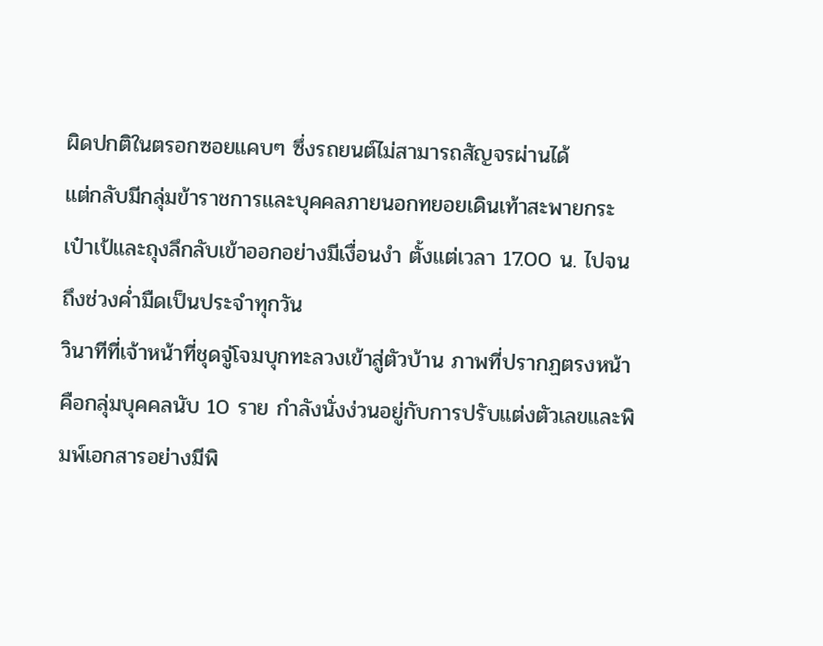ผิดปกติในตรอกซอยแคบๆ ซึ่งรถยนต์ไม่สามารถสัญจรผ่านได้
แต่กลับมีกลุ่มข้าราชการและบุคคลภายนอกทยอยเดินเท้าสะพายกระเป๋าเป้และถุงลึกลับเข้าออกอย่างมีเงื่อนงำ ตั้งแต่เวลา 17.00 น. ไปจนถึงช่วงค่ำมืดเป็นประจำทุกวัน
วินาทีที่เจ้าหน้าที่ชุดจู่โจมบุกทะลวงเข้าสู่ตัวบ้าน ภาพที่ปรากฏตรงหน้าคือกลุ่มบุคคลนับ 10 ราย กำลังนั่งง่วนอยู่กับการปรับแต่งตัวเลขและพิมพ์เอกสารอย่างมีพิ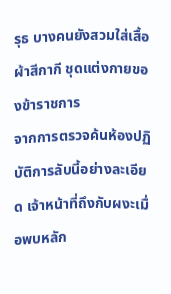รุธ บางคนยังสวมใส่เสื้อผ้าสีกากี ชุดแต่งกายของข้าราชการ
จากการตรวจค้นห้องปฏิบัติการลับนี้อย่างละเอียด เจ้าหน้าที่ถึงกับผงะเมื่อพบหลัก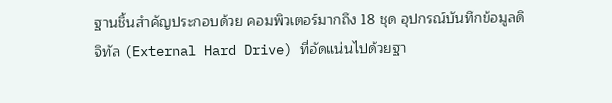ฐานชิ้นสำคัญประกอบด้วย คอมพิวเตอร์มากถึง 18 ชุด อุปกรณ์บันทึกข้อมูลดิจิทัล (External Hard Drive) ที่อัดแน่นไปด้วยฐา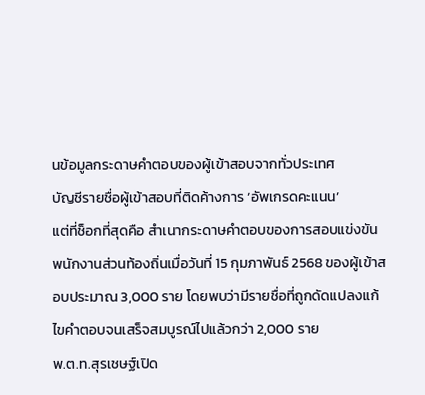นข้อมูลกระดาษคำตอบของผู้เข้าสอบจากทั่วประเทศ
บัญชีรายชื่อผู้เข้าสอบที่ติดค้างการ ‘อัพเกรดคะแนน’
แต่ที่ช็อกที่สุดคือ สำเนากระดาษคำตอบของการสอบแข่งขันพนักงานส่วนท้องถิ่นเมื่อวันที่ 15 กุมภาพันธ์ 2568 ของผู้เข้าสอบประมาณ 3,000 ราย โดยพบว่ามีรายชื่อที่ถูกดัดแปลงแก้ไขคำตอบจนเสร็จสมบูรณ์ไปแล้วกว่า 2,000 ราย
พ.ต.ท.สุรเชษฐ์เปิด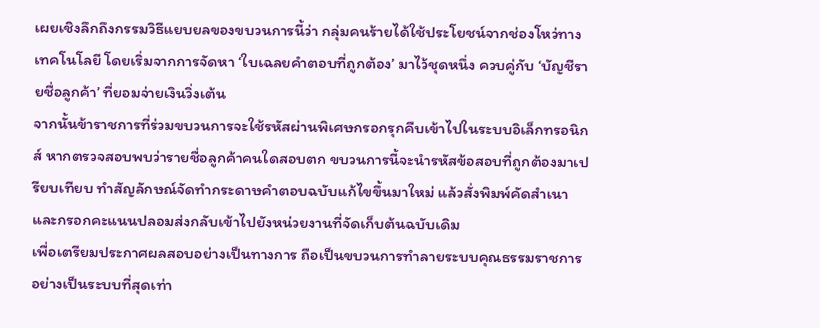เผยเชิงลึกถึงกรรมวิธีแยบยลของขบวนการนี้ว่า กลุ่มคนร้ายได้ใช้ประโยชน์จากช่องโหว่ทางเทคโนโลยี โดยเริ่มจากการจัดหา ‘ใบเฉลยคำตอบที่ถูกต้อง’ มาไว้ชุดหนึ่ง ควบคู่กับ ‘บัญชีรายชื่อลูกค้า’ ที่ยอมจ่ายเงินวิ่งเต้น
จากนั้นข้าราชการที่ร่วมขบวนการจะใช้รหัสผ่านพิเศษกรอกรุกคืบเข้าไปในระบบอิเล็กทรอนิกส์ หากตรวจสอบพบว่ารายชื่อลูกค้าคนใดสอบตก ขบวนการนี้จะนำรหัสข้อสอบที่ถูกต้องมาเปรียบเทียบ ทำสัญลักษณ์จัดทำกระดาษคำตอบฉบับแก้ไขขึ้นมาใหม่ แล้วสั่งพิมพ์คัดสำเนาและกรอกคะแนนปลอมส่งกลับเข้าไปยังหน่วยงานที่จัดเก็บต้นฉบับเดิม
เพื่อเตรียมประกาศผลสอบอย่างเป็นทางการ ถือเป็นขบวนการทำลายระบบคุณธรรมราชการอย่างเป็นระบบที่สุดเท่า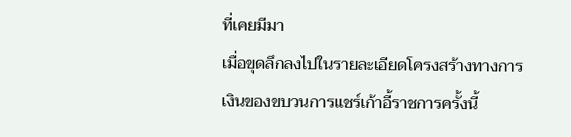ที่เคยมีมา
เมื่อขุดลึกลงไปในรายละเอียดโครงสร้างทางการเงินของขบวนการแชร์เก้าอี้ราชการครั้งนี้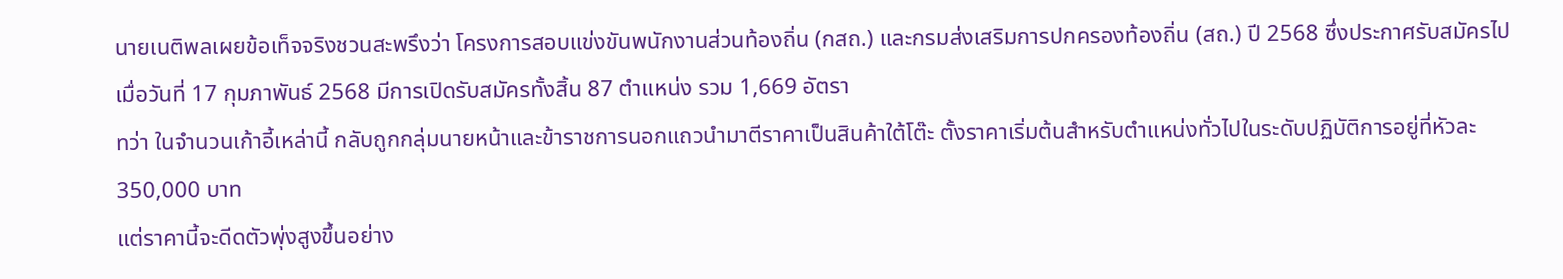นายเนติพลเผยข้อเท็จจริงชวนสะพรึงว่า โครงการสอบแข่งขันพนักงานส่วนท้องถิ่น (กสถ.) และกรมส่งเสริมการปกครองท้องถิ่น (สถ.) ปี 2568 ซึ่งประกาศรับสมัครไปเมื่อวันที่ 17 กุมภาพันธ์ 2568 มีการเปิดรับสมัครทั้งสิ้น 87 ตำแหน่ง รวม 1,669 อัตรา
ทว่า ในจำนวนเก้าอี้เหล่านี้ กลับถูกกลุ่มนายหน้าและข้าราชการนอกแถวนำมาตีราคาเป็นสินค้าใต้โต๊ะ ตั้งราคาเริ่มต้นสำหรับตำแหน่งทั่วไปในระดับปฏิบัติการอยู่ที่หัวละ 350,000 บาท
แต่ราคานี้จะดีดตัวพุ่งสูงขึ้นอย่าง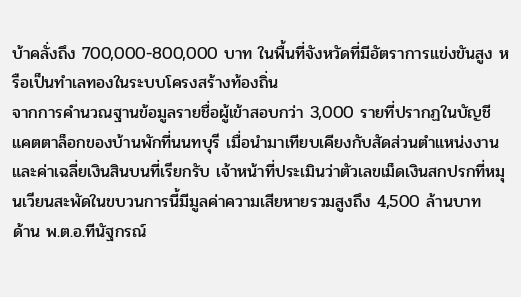บ้าคลั่งถึง 700,000-800,000 บาท ในพื้นที่จังหวัดที่มีอัตราการแข่งขันสูง หรือเป็นทำเลทองในระบบโครงสร้างท้องถิ่น
จากการคำนวณฐานข้อมูลรายชื่อผู้เข้าสอบกว่า 3,000 รายที่ปรากฏในบัญชีแคตตาล็อกของบ้านพักที่นนทบุรี เมื่อนำมาเทียบเคียงกับสัดส่วนตำแหน่งงานและค่าเฉลี่ยเงินสินบนที่เรียกรับ เจ้าหน้าที่ประเมินว่าตัวเลขเม็ดเงินสกปรกที่หมุนเวียนสะพัดในขบวนการนี้มีมูลค่าความเสียหายรวมสูงถึง 4,500 ล้านบาท
ด้าน พ.ต.อ.ทีนัฐกรณ์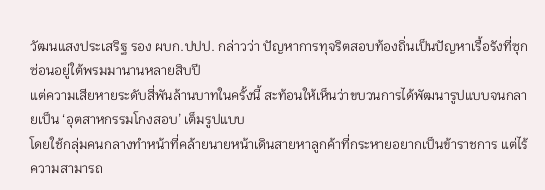วัฒนแสงประเสริฐ รอง ผบก.ปปป. กล่าวว่า ปัญหาการทุจริตสอบท้องถิ่นเป็นปัญหาเรื้อรังที่ซุกซ่อนอยู่ใต้พรมมานานหลายสิบปี
แต่ความเสียหายระดับสี่พันล้านบาทในครั้งนี้ สะท้อนให้เห็นว่าขบวนการได้พัฒนารูปแบบจนกลายเป็น ‘อุตสาหกรรมโกงสอบ’ เต็มรูปแบบ
โดยใช้กลุ่มคนกลางทำหน้าที่คล้ายนายหน้าเดินสายหาลูกค้าที่กระหายอยากเป็นข้าราชการ แต่ไร้ความสามารถ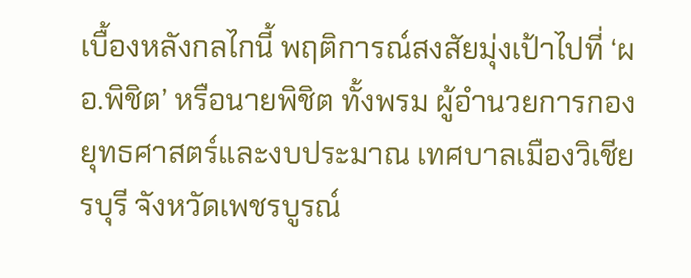เบื้องหลังกลไกนี้ พฤติการณ์สงสัยมุ่งเป้าไปที่ ‘ผอ.พิชิต’ หรือนายพิชิต ทั้งพรม ผู้อำนวยการกองยุทธศาสตร์และงบประมาณ เทศบาลเมืองวิเชียรบุรี จังหวัดเพชรบูรณ์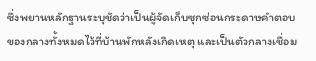ซึ่งพยานหลักฐานระบุชัดว่าเป็นผู้จัดเก็บซุกซ่อนกระดาษคำตอบของกลางทั้งหมดไว้ที่บ้านพักหลังเกิดเหตุ และเป็นตัวกลางเชื่อม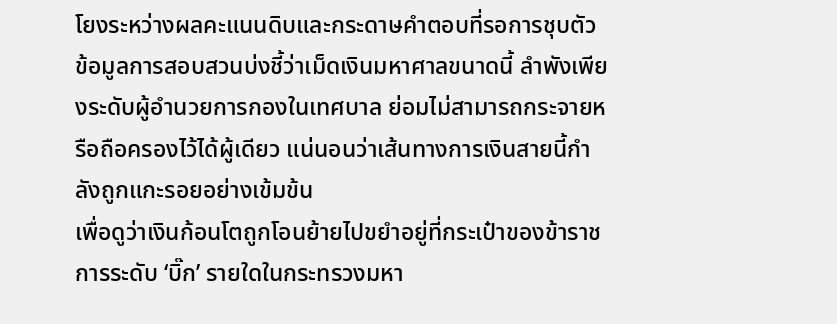โยงระหว่างผลคะแนนดิบและกระดาษคำตอบที่รอการชุบตัว
ข้อมูลการสอบสวนบ่งชี้ว่าเม็ดเงินมหาศาลขนาดนี้ ลำพังเพียงระดับผู้อำนวยการกองในเทศบาล ย่อมไม่สามารถกระจายหรือถือครองไว้ได้ผู้เดียว แน่นอนว่าเส้นทางการเงินสายนี้กำลังถูกแกะรอยอย่างเข้มข้น
เพื่อดูว่าเงินก้อนโตถูกโอนย้ายไปขยำอยู่ที่กระเป๋าของข้าราชการระดับ ‘บิ๊ก’ รายใดในกระทรวงมหา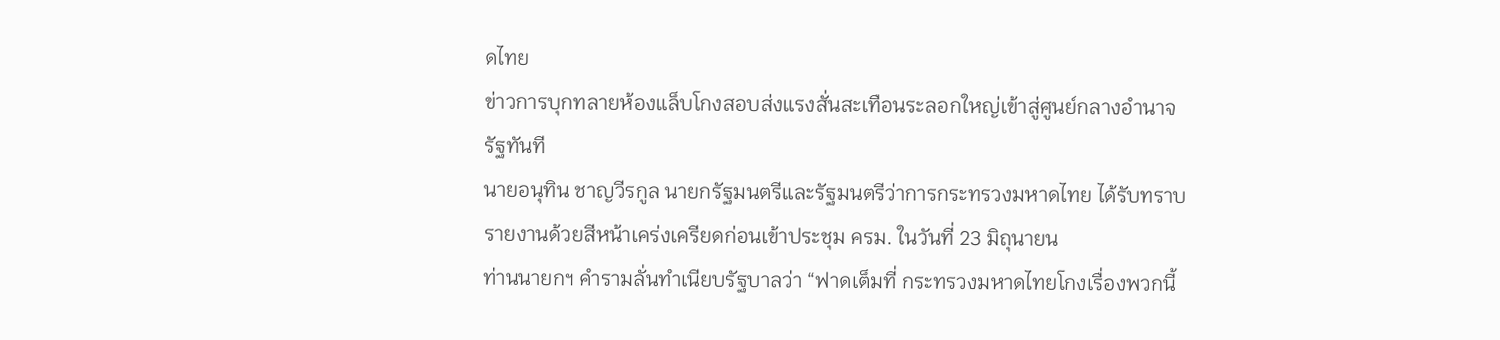ดไทย
ข่าวการบุกทลายห้องแล็บโกงสอบส่งแรงสั่นสะเทือนระลอกใหญ่เข้าสู่ศูนย์กลางอำนาจรัฐทันที
นายอนุทิน ชาญวีรกูล นายกรัฐมนตรีและรัฐมนตรีว่าการกระทรวงมหาดไทย ได้รับทราบรายงานด้วยสีหน้าเคร่งเครียดก่อนเข้าประชุม ครม. ในวันที่ 23 มิถุนายน
ท่านนายกฯ คำรามลั่นทำเนียบรัฐบาลว่า “ฟาดเต็มที่ กระทรวงมหาดไทยโกงเรื่องพวกนี้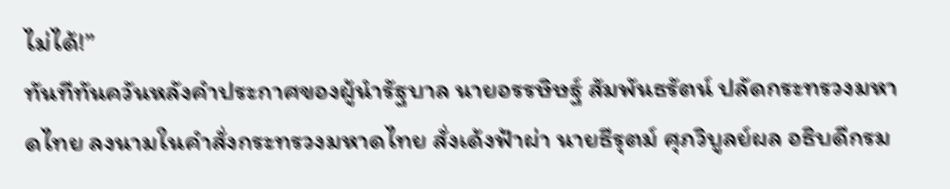ไม่ได้!”
ทันทีทันควันหลังคำประกาศของผู้นำรัฐบาล นายอรรษิษฐ์ สัมพันธรัตน์ ปลัดกระทรวงมหาดไทย ลงนามในคำสั่งกระทรวงมหาดไทย สั่งเด้งฟ้าผ่า นายธีรุตม์ ศุภวิบูลย์ผล อธิบดีกรม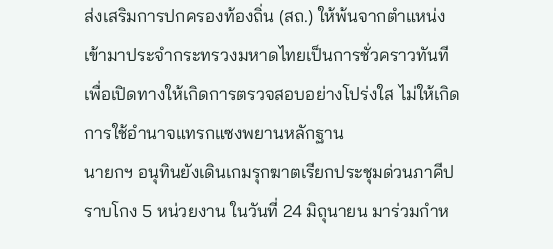ส่งเสริมการปกครองท้องถิ่น (สถ.) ให้พ้นจากตำแหน่งเข้ามาประจำกระทรวงมหาดไทยเป็นการชั่วคราวทันที
เพื่อเปิดทางให้เกิดการตรวจสอบอย่างโปร่งใส ไม่ให้เกิดการใช้อำนาจแทรกแซงพยานหลักฐาน
นายกฯ อนุทินยังเดินเกมรุกฆาตเรียกประชุมด่วนภาคีปราบโกง 5 หน่วยงาน ในวันที่ 24 มิถุนายน มาร่วมกำห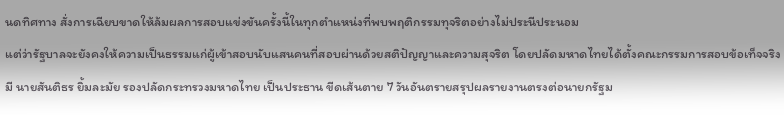นดทิศทาง สั่งการเฉียบขาดให้ล้มผลการสอบแข่งขันครั้งนี้ในทุกตำแหน่งที่พบพฤติกรรมทุจริตอย่างไม่ประนีประนอม
แต่ว่ารัฐบาลจะยังคงให้ความเป็นธรรมแก่ผู้เข้าสอบนับแสนคนที่สอบผ่านด้วยสติปัญญาและความสุจริต โดยปลัดมหาดไทยได้ตั้งคณะกรรมการสอบข้อเท็จจริงมี นายสันติธร ยิ้มละมัย รองปลัดกระทรวงมหาดไทย เป็นประธาน ขีดเส้นตาย 7 วันอันตรายสรุปผลรายงานตรงต่อนายกรัฐม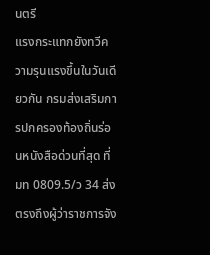นตรี
แรงกระแทกยังทวีความรุนแรงขึ้นในวันเดียวกัน กรมส่งเสริมการปกครองท้องถิ่นร่อนหนังสือด่วนที่สุด ที่ มท 0809.5/ว 34 ส่งตรงถึงผู้ว่าราชการจัง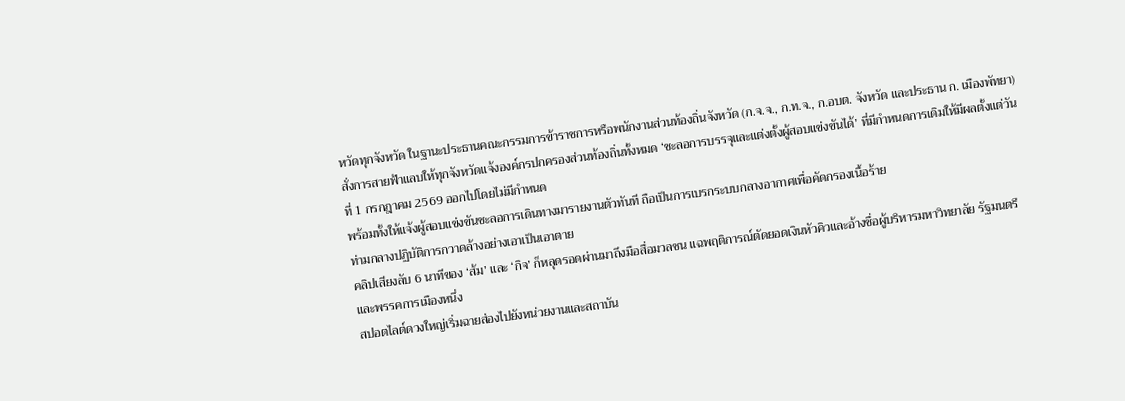หวัดทุกจังหวัด ในฐานะประธานคณะกรรมการข้าราชการหรือพนักงานส่วนท้องถิ่นจังหวัด (ก.จ.จ., ก.ท.จ., ก.อบต. จังหวัด และประธาน ก. เมืองพัทยา)
สั่งการสายฟ้าแลบให้ทุกจังหวัดแจ้งองค์กรปกครองส่วนท้องถิ่นทั้งหมด ‘ชะลอการบรรจุและแต่งตั้งผู้สอบแข่งขันได้’ ที่มีกำหนดการเดิมให้มีผลตั้งแต่วันที่ 1 กรกฎาคม 2569 ออกไปโดยไม่มีกำหนด
พร้อมทั้งให้แจ้งผู้สอบแข่งขันชะลอการเดินทางมารายงานตัวทันที ถือเป็นการเบรกระบบกลางอากาศเพื่อคัดกรองเนื้อร้าย
ท่ามกลางปฏิบัติการกวาดล้างอย่างเอาเป็นเอาตาย
คลิปเสียงลับ 6 นาทีของ ‘ส้ม’ และ ‘กิจ’ ก็หลุดรอดผ่านมาถึงมือสื่อมวลชน แฉพฤติการณ์ตัดยอดเงินหัวคิวและอ้างชื่อผู้บริหารมหาวิทยาลัย รัฐมนตรี และพรรคการเมืองหนึ่ง
สปอตไลต์ดวงใหญ่เริ่มฉายส่องไปยังหน่วยงานและสถาบัน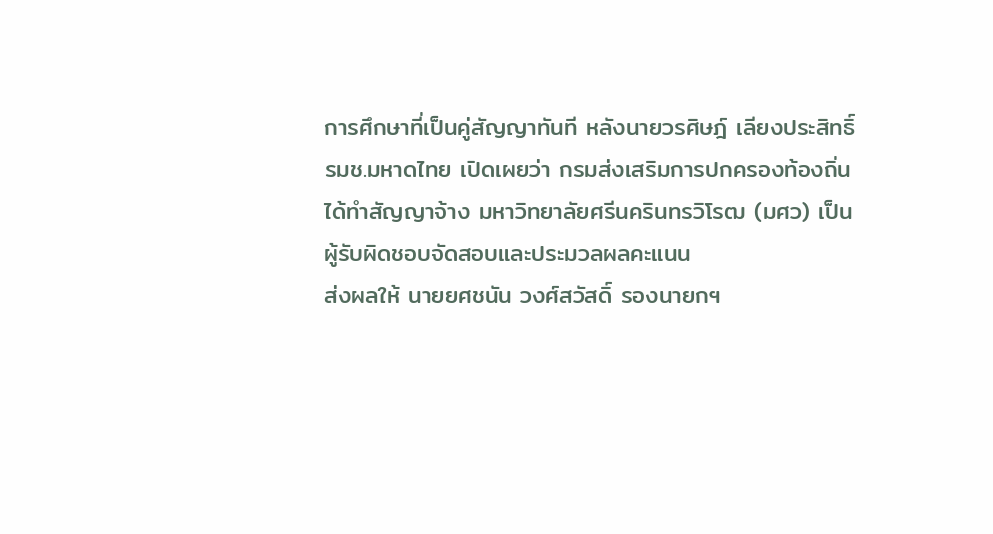การศึกษาที่เป็นคู่สัญญาทันที หลังนายวรศิษฎ์ เลียงประสิทธิ์ รมช.มหาดไทย เปิดเผยว่า กรมส่งเสริมการปกครองท้องถิ่นได้ทำสัญญาจ้าง มหาวิทยาลัยศรีนครินทรวิโรฒ (มศว) เป็นผู้รับผิดชอบจัดสอบและประมวลผลคะแนน
ส่งผลให้ นายยศชนัน วงศ์สวัสดิ์ รองนายกฯ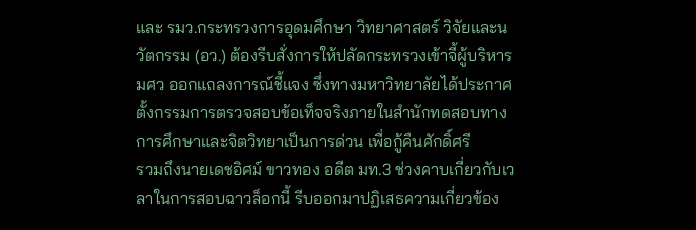และ รมว.กระทรวงการอุดมศึกษา วิทยาศาสตร์ วิจัยและนวัตกรรม (อว.) ต้องรีบสั่งการให้ปลัดกระทรวงเข้าจี้ผู้บริหาร มศว ออกแถลงการณ์ชี้แจง ซึ่งทางมหาวิทยาลัยได้ประกาศตั้งกรรมการตรวจสอบข้อเท็จจริงภายในสำนักทดสอบทางการศึกษาและจิตวิทยาเป็นการด่วน เพื่อกู้คืนศักดิ์ศรี
รวมถึงนายเดชอิศม์ ขาวทอง อดีต มท.3 ช่วงคาบเกี่ยวกับเวลาในการสอบฉาวล็อกนี้ รีบออกมาปฏิเสธความเกี่ยวข้อง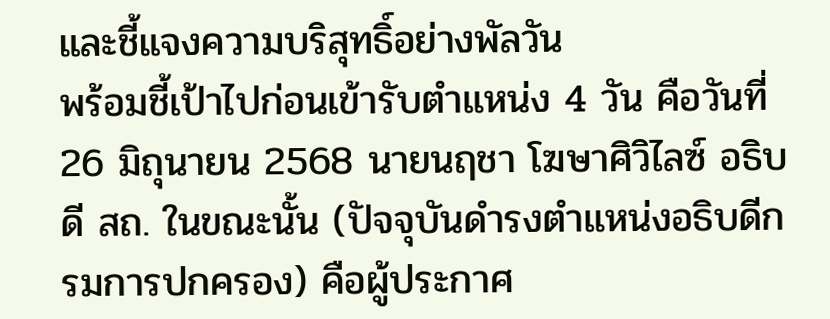และชี้แจงความบริสุทธิ์อย่างพัลวัน
พร้อมชี้เป้าไปก่อนเข้ารับตำแหน่ง 4 วัน คือวันที่ 26 มิถุนายน 2568 นายนฤชา โฆษาศิวิไลซ์ อธิบดี สถ. ในขณะนั้น (ปัจจุบันดำรงตำแหน่งอธิบดีกรมการปกครอง) คือผู้ประกาศ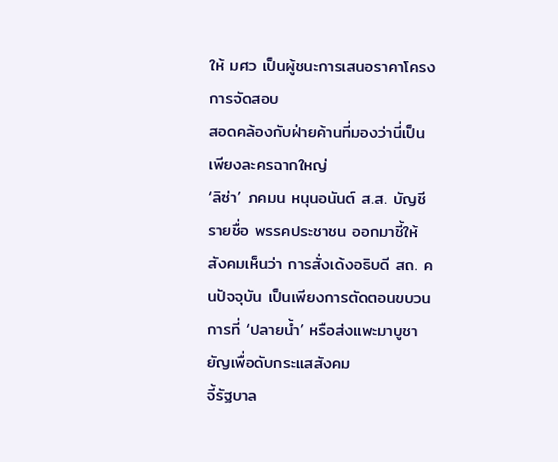ให้ มศว เป็นผู้ชนะการเสนอราคาโครงการจัดสอบ
สอดคล้องกับฝ่ายค้านที่มองว่านี่เป็นเพียงละครฉากใหญ่
‘ลิซ่า’ ภคมน หนุนอนันต์ ส.ส. บัญชีรายชื่อ พรรคประชาชน ออกมาชี้ให้สังคมเห็นว่า การสั่งเด้งอธิบดี สถ. คนปัจจุบัน เป็นเพียงการตัดตอนขบวนการที่ ‘ปลายน้ำ’ หรือส่งแพะมาบูชายัญเพื่อดับกระแสสังคม
จี้รัฐบาล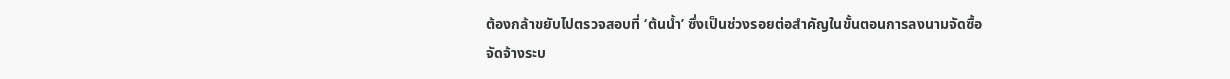ต้องกล้าขยับไปตรวจสอบที่ ‘ต้นน้ำ’ ซึ่งเป็นช่วงรอยต่อสำคัญในขั้นตอนการลงนามจัดซื้อจัดจ้างระบ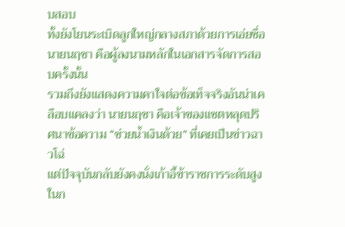บสอบ
ทั้งยังโยนระเบิดลูกใหญ่กลางสภาด้วยการเอ่ยชื่อ นายนฤชา คือผู้ลงนามหลักในเอกสารจัดการสอบครั้งนั้น
รวมถึงยังแสดงความคาใจต่อข้อเท็จจริงอันน่าเคลือบแคลงว่า นายนฤชา คือเจ้าของแชตหลุดปริศนาข้อความ “ช่วยน้ำเงินด้วย” ที่เคยเป็นข่าวฉาวโฉ่
แต่ปัจจุบันกลับยังคงนั่งเก้าอี้ข้าราชการระดับสูงในก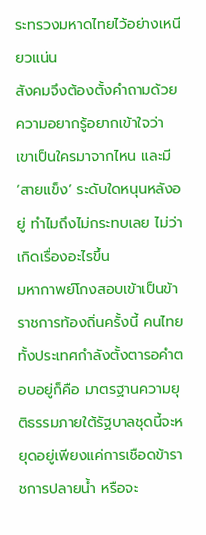ระทรวงมหาดไทยไว้อย่างเหนียวแน่น
สังคมจึงต้องตั้งคำถามด้วยความอยากรู้อยากเข้าใจว่า เขาเป็นใครมาจากไหน และมี ‘สายแข็ง’ ระดับใดหนุนหลังอยู่ ทำไมถึงไม่กระทบเลย ไม่ว่าเกิดเรื่องอะไรขึ้น
มหากาพย์โกงสอบเข้าเป็นข้าราชการท้องถิ่นครั้งนี้ คนไทยทั้งประเทศกำลังตั้งตารอคำตอบอยู่ก็คือ มาตรฐานความยุติธรรมภายใต้รัฐบาลชุดนี้จะหยุดอยู่เพียงแค่การเชือดข้าราชการปลายน้ำ หรือจะ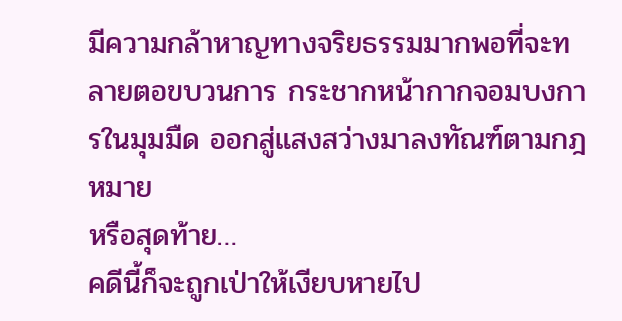มีความกล้าหาญทางจริยธรรมมากพอที่จะทลายตอขบวนการ กระชากหน้ากากจอมบงการในมุมมืด ออกสู่แสงสว่างมาลงทัณฑ์ตามกฎหมาย
หรือสุดท้าย…
คดีนี้ก็จะถูกเป่าให้เงียบหายไป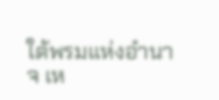ใต้พรมแห่งอำนาจ เห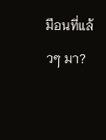มือนที่แล้วๆ มา?